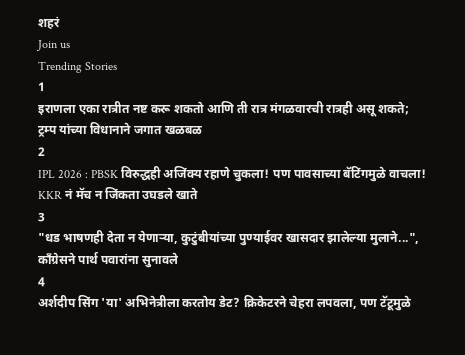शहरं
Join us
Trending Stories
1
इराणला एका रात्रीत नष्ट करू शकतो आणि ती रात्र मंगळवारची रात्रही असू शकते; ट्रम्प यांच्या विधानाने जगात खळबळ
2
IPL 2026 : PBSK विरुद्धही अजिंक्य रहाणे चुकला! पण पावसाच्या बॅटिंगमुळे वाचला! KKR नं मॅच न जिंकता उघडले खाते
3
"धड भाषणही देता न येणाऱ्या, कुटुंबीयांच्या पुण्याईवर खासदार झालेल्या मुलाने...", काँग्रेसने पार्थ पवारांना सुनावले
4
अर्शदीप सिंग 'या' अभिनेत्रीला करतोय डेट? क्रिकेटरने चेहरा लपवला, पण टॅटूमुळे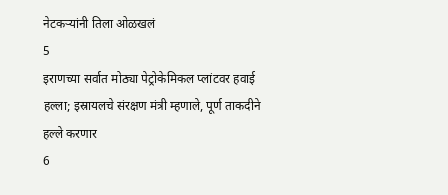नेटकऱ्यांनी तिला ओळखलं
5
इराणच्या सर्वात मोठ्या पेट्रोकेमिकल प्लांटवर हवाई हल्ला; इस्रायलचे संरक्षण मंत्री म्हणाले, पूर्ण ताकदीने हल्ले करणार
6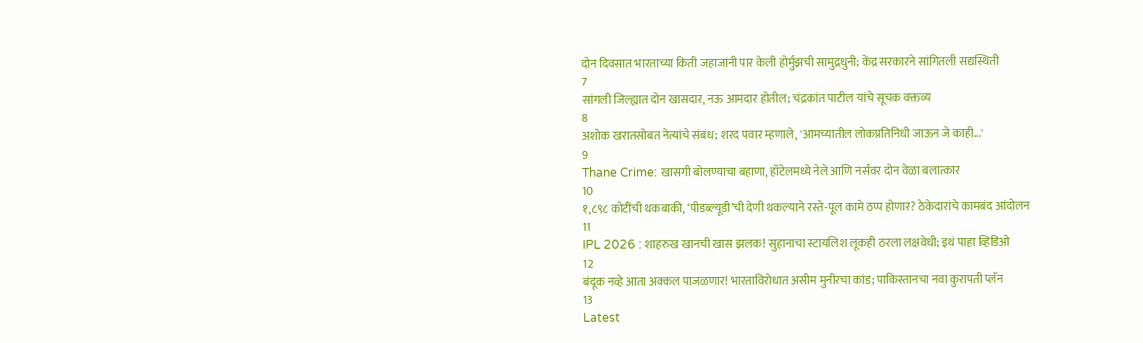दोन दिवसात भारताच्या किती जहाजांनी पार केली होर्मुझची सामुद्रधुनी; केंद्र सरकारने सांगितली सद्यस्थिती
7
सांगली जिल्ह्यात दोन खासदार, नऊ आमदार होतील; चंद्रकांत पाटील यांचे सूचक वक्तव्य
8
अशोक खरातसोबत नेत्यांचे संबंध; शरद पवार म्हणाले, 'आमच्यातील लोकप्रतिनिधी जाऊन जे काही...'
9
Thane Crime: खासगी बोलण्याचा बहाणा, हॉटेलमध्ये नेले आणि नर्सवर दोन वेळा बलात्कार
10
१,८९८ कोटींची थकबाकी, ‘पीडब्ल्यूडी’ची देणी थकल्याने रस्ते-पूल कामे ठप्प होणार? ठेकेदारांचे कामबंद आंदोलन
11
IPL 2026 : शाहरुख खानची खास झलक! सुहानाचा स्टायलिश लूकही ठरला लक्षवेधी; इथं पाहा व्हिडिओ
12
बंदूक नव्हे आता अक्कल पाजळणार! भारताविरोधात असीम मुनीरचा कांड; पाकिस्तानचा नवा कुरापती प्लॅन
13
Latest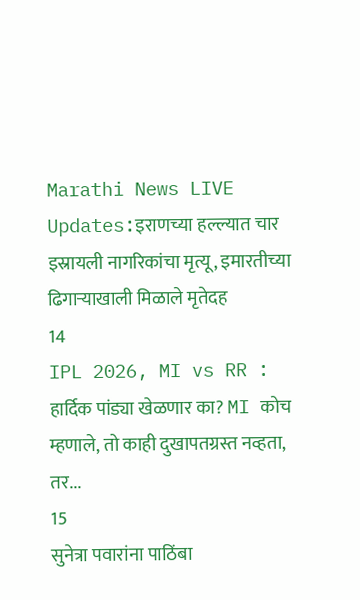Marathi News LIVE Updates:इराणच्या हल्ल्यात चार इस्रायली नागरिकांचा मृत्यू, इमारतीच्या ढिगाऱ्याखाली मिळाले मृतेदह
14
IPL 2026, MI vs RR : हार्दिक पांड्या खेळणार का? MI कोच म्हणाले, तो काही दुखापतग्रस्त नव्हता, तर...
15
सुनेत्रा पवारांना पाठिंबा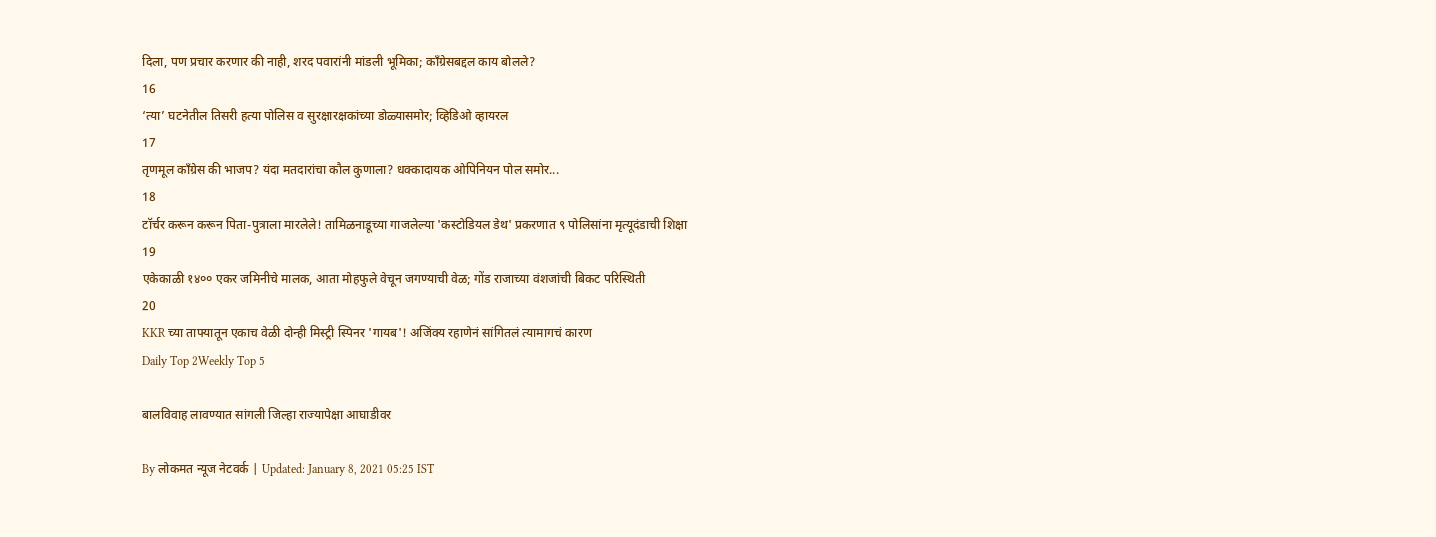दिला, पण प्रचार करणार की नाही, शरद पवारांनी मांडली भूमिका; काँग्रेसबद्दल काय बोलले?
16
‘त्या’ घटनेतील तिसरी हत्या पोलिस व सुरक्षारक्षकांच्या डोळ्यासमोर; व्हिडिओ व्हायरल
17
तृणमूल काँग्रेस की भाजप? यंदा मतदारांचा कौल कुणाला? धक्कादायक ओपिनियन पोल समोर...
18
टॉर्चर करून करून पिता-पुत्राला मारलेले! तामिळनाडूच्या गाजलेल्या 'कस्टोडियल डेथ' प्रकरणात ९ पोलिसांना मृत्यूदंडाची शिक्षा
19
एकेकाळी १४०० एकर जमिनीचे मालक, आता मोहफुले वेचून जगण्याची वेळ; गोंड राजाच्या वंशजांची बिकट परिस्थिती
20
KKR च्या ताफ्यातून एकाच वेळी दोन्ही मिस्ट्री स्पिनर 'गायब'! अजिंक्य रहाणेनं सांगितलं त्यामागचं कारण
Daily Top 2Weekly Top 5

बालविवाह लावण्यात सांगली जिल्हा राज्यापेक्षा आघाडीवर

By लोकमत न्यूज नेटवर्क | Updated: January 8, 2021 05:25 IST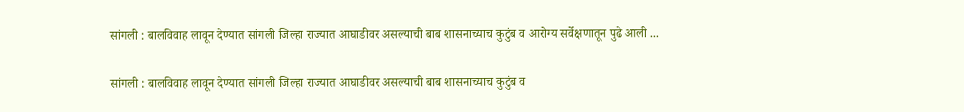सांगली : बालविवाह लावून देण्यात सांगली जिल्हा राज्यात आघाडीवर असल्याची बाब शासनाच्याच कुटुंब व आरोग्य सर्वेक्षणातून पुढे आली ...

सांगली : बालविवाह लावून देण्यात सांगली जिल्हा राज्यात आघाडीवर असल्याची बाब शासनाच्याच कुटुंब व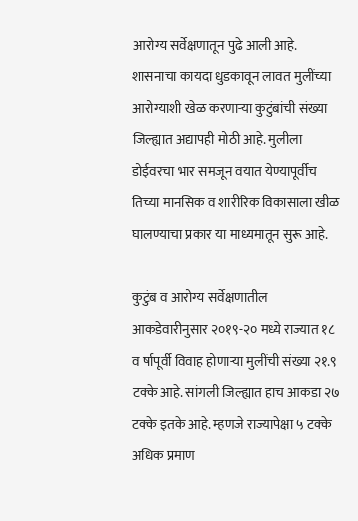आरोग्य सर्वेक्षणातून पुढे आली आहे. शासनाचा कायदा धुडकावून लावत मुलींच्या आरोग्याशी खेळ करणाऱ्या कुटुंबांची संख्या जिल्ह्यात अद्यापही मोठी आहे. मुलीला डोईवरचा भार समजून वयात येण्यापूर्वीच तिच्या मानसिक व शारीरिक विकासाला खीळ घालण्याचा प्रकार या माध्यमातून सुरू आहे.

कुटुंब व आरोग्य सर्वेक्षणातील आकडेवारीनुसार २०१९-२० मध्ये राज्यात १८ व र्षापूर्वी विवाह होणाऱ्या मुलींची संख्या २१.९ टक्के आहे. सांगली जिल्ह्यात हाच आकडा २७ टक्के इतके आहे. म्हणजे राज्यापेक्षा ५ टक्के अधिक प्रमाण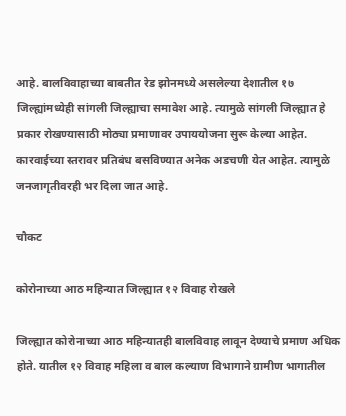आहे. बालविवाहाच्या बाबतीत रेड झोनमध्ये असलेल्या देशातील १७ जिल्ह्यांमध्येही सांगली जिल्ह्याचा समावेश आहे. त्यामुळे सांगली जिल्ह्यात हे प्रकार रोखण्यासाठी मोठ्या प्रमाणावर उपाययोजना सुरू केल्या आहेत. कारवाईच्या स्तरावर प्रतिबंध बसविण्यात अनेक अडचणी येत आहेत. त्यामुळे जनजागृतीवरही भर दिला जात आहे.

चौकट

कोरोनाच्या आठ महिन्यात जिल्ह्यात १२ विवाह रोखले

जिल्ह्यात कोरोनाच्या आठ महिन्यातही बालविवाह लावून देण्याचे प्रमाण अधिक होते. यातील १२ विवाह महिला व बाल कल्याण विभागाने ग्रामीण भागातील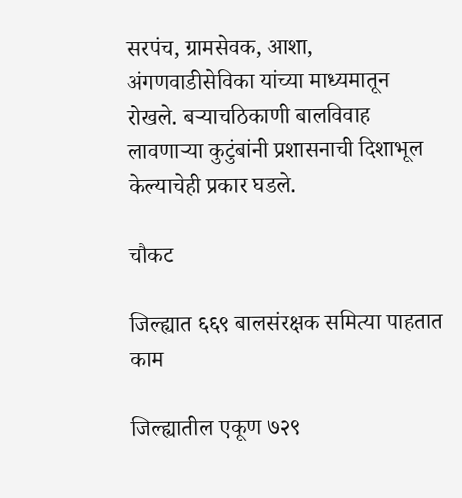सरपंच, ग्रामसेवक, आशा, अंगणवाडीसेविका यांच्या माध्यमातून रोखले. बऱ्याचठिकाणी बालविवाह लावणाऱ्या कुटुंबांनी प्रशासनाची दिशाभूल केल्याचेही प्रकार घडले.

चौकट

जिल्ह्यात ६६९ बालसंरक्षक समित्या पाहतात काम

जिल्ह्यातील एकूण ७२९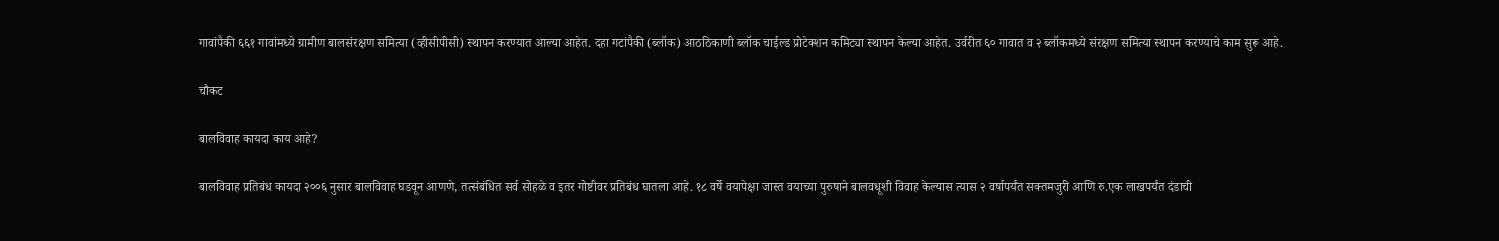गावांपैकी ६६१ गावांमध्ये ग्रामीण बालसंरक्षण समित्या (व्हीसीपीसी) स्थापन करण्यात आल्या आहेत. दहा गटांपैकी (ब्लॉक) आठठिकाणी ब्लॉक चाईल्ड प्रोटेक्शन कमिट्या स्थापन केल्या आहेत. उर्वरीत ६० गावात व २ ब्लॉकमध्ये संरक्षण समित्या स्थापन करण्याचे काम सुरू आहे.

चौकट

बालविवाह कायदा काय आहे?

बालविवाह प्रतिबंध कायदा २००६ नुसार बालविवाह घडवून आणणे, तत्संबंधित सर्व सोहळे व इतर गोष्टीवर प्रतिबंध घातला आहे. १८ वर्षे वयापेक्षा जास्त वयाच्या पुरुषाने बालवधूशी विवाह केल्यास त्यास २ वर्षापर्यंत सक्तमजुरी आणि रु.एक लाखपर्यंत दंडाची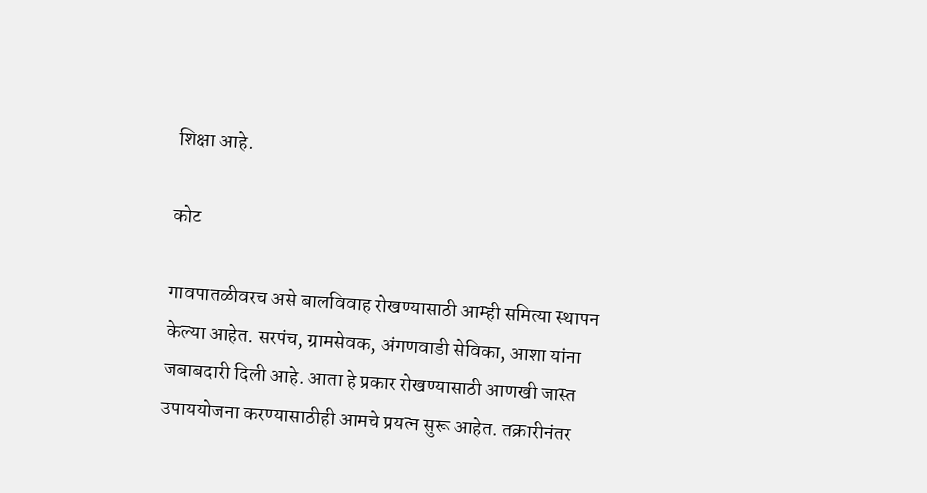शिक्षा आहे.

कोट

गावपातळीवरच असे बालविवाह रोखण्यासाठी आम्ही समित्या स्थापन केल्या आहेत. सरपंच, ग्रामसेवक, अंगणवाडी सेविका, आशा यांना जबाबदारी दिली आहे. आता हे प्रकार रोखण्यासाठी आणखी जास्त उपाययोजना करण्यासाठीही आमचे प्रयत्न सुरू आहेत. तक्रारीनंतर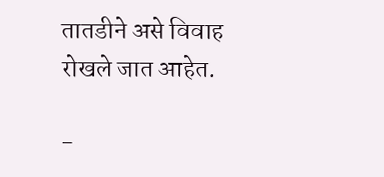तातडीने असे विवाह रोखले जात आहेत.

-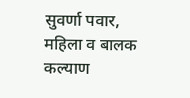सुवर्णा पवार, महिला व बालक कल्याण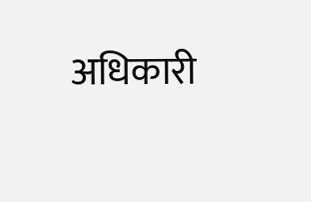अधिकारी